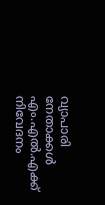വ്യാപാരി നേതാക്കള്‍ എം.എല്‍.എക്ക് നിവേദനം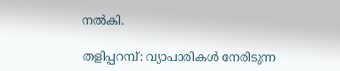നല്‍കി.

തളിപ്പറമ്പ്: വ്യാപാരികള്‍ നേരിടുന്ന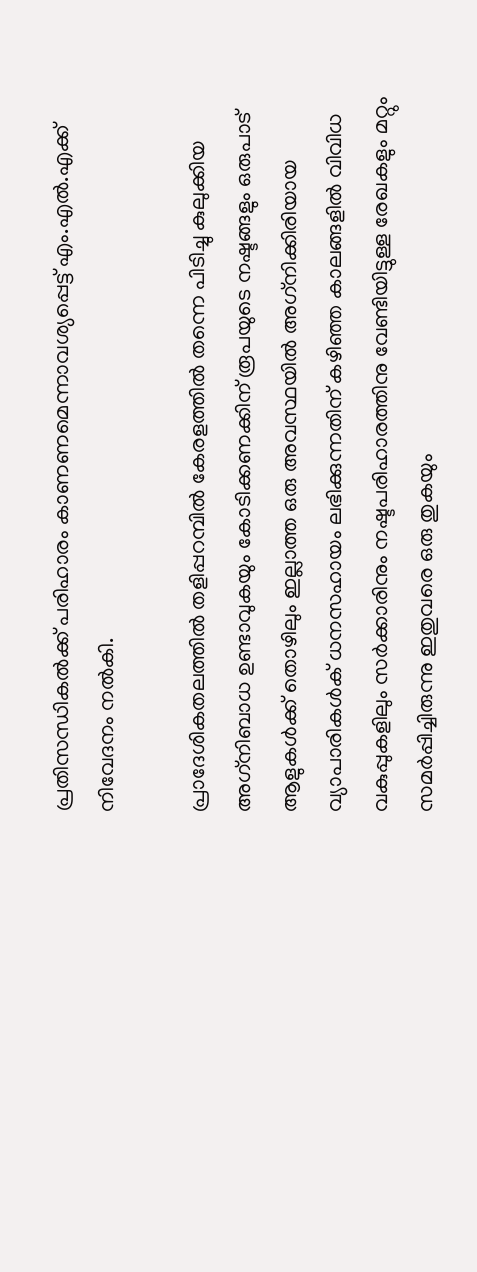പ്രതിസന്ധികല്‍ക്ക് പരിഹാരം കാണണമെന്നാവശ്യപ്പെട്ട് എം.എല്‍.എക്ക് നിവേദനം നല്‍കി.

പ്രാദേശികതലത്തില്‍ തളിപ്പറമ്പില്‍ കേരളത്തില്‍ തന്നെ പിടിച്ചു കുലുക്കിയ അഗ്‌നിബാധ ഉണ്ടാവുകയും കോടിക്കണക്കിന് രൂപയുടെ നഷ്ടങ്ങളും ഒരുപാട് ആളുകള്‍ക്ക് തൊഴിലും ഇല്ലാത്ത ഒരു അവസ്ഥയില്‍ അഗ്‌നിക്കിരിയായ വ്യാപാരികള്‍ക് ധനസഹായം ലഭിക്കുന്നതിന് കഴിഞ്ഞ കാലങ്ങളില്‍ വിവിധ വകുപ്പുകളിലും സര്‍ക്കാരിനും നഷ്ടപരിഹാരത്തിനു വേണ്ടിയിട്ടുള്ള രേഖകളും മറ്റും സമര്‍പ്പിച്ചിരുന്നു ഇതുവരെ ഒരു തുകയും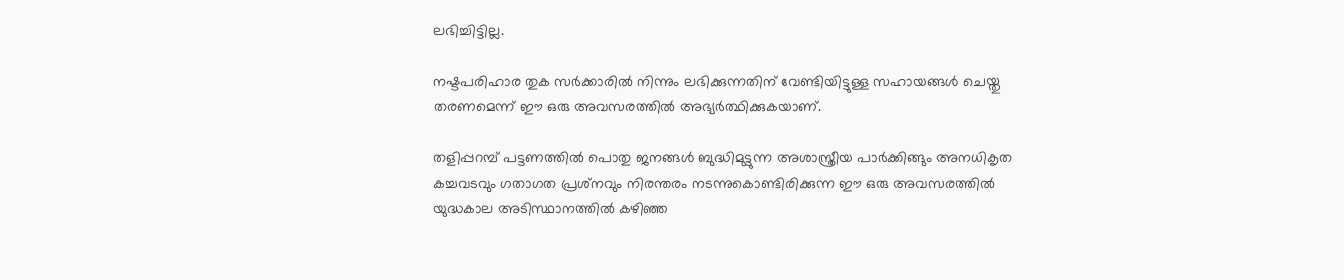ലഭിച്ചിട്ടില്ല.

നഷ്ടപരിഹാര തുക സര്‍ക്കാരില്‍ നിന്നും ലഭിക്കുന്നതിന് വേണ്ടിയിട്ടുള്ള സഹായങ്ങള്‍ ചെയ്തു തരണമെന്ന് ഈ ഒരു അവസരത്തില്‍ അഭ്യര്‍ത്ഥിക്കുകയാണ്.

തളിപ്പറമ്പ് പട്ടണത്തില്‍ പൊതു ജനങ്ങള്‍ ബുദ്ധിമുട്ടുന്ന അശാസ്ത്രീയ പാര്‍ക്കിങ്ങും അനധികൃത കച്ചവടവും ഗതാഗത പ്രശ്‌നവും നിരന്തരം നടന്നുകൊണ്ടിരിക്കുന്ന ഈ ഒരു അവസരത്തില്‍ യുദ്ധകാല അടിസ്ഥാനത്തില്‍ കഴിഞ്ഞ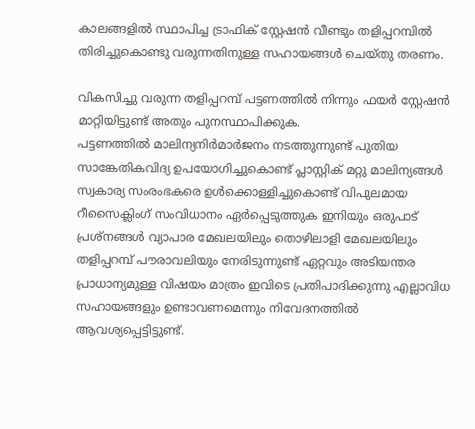കാലങ്ങളില്‍ സ്ഥാപിച്ച ട്രാഫിക് സ്റ്റേഷന്‍ വീണ്ടും തളിപ്പറമ്പില്‍ തിരിച്ചുകൊണ്ടു വരുന്നതിനുള്ള സഹായങ്ങള്‍ ചെയ്തു തരണം.

വികസിച്ചു വരുന്ന തളിപ്പറമ്പ് പട്ടണത്തില്‍ നിന്നും ഫയര്‍ സ്റ്റേഷന്‍ മാറ്റിയിട്ടുണ്ട് അതും പുനസ്ഥാപിക്കുക.
പട്ടണത്തില്‍ മാലിന്യനിര്‍മാര്‍ജനം നടത്തുന്നുണ്ട് പുതിയ സാങ്കേതികവിദ്യ ഉപയോഗിച്ചുകൊണ്ട് പ്ലാസ്റ്റിക് മറ്റു മാലിന്യങ്ങള്‍ സ്വകാര്യ സംരംഭകരെ ഉള്‍ക്കൊള്ളിച്ചുകൊണ്ട് വിപുലമായ റീസൈക്ലിംഗ് സംവിധാനം ഏര്‍പ്പെടുത്തുക ഇനിയും ഒരുപാട് പ്രശ്‌നങ്ങള്‍ വ്യാപാര മേഖലയിലും തൊഴിലാളി മേഖലയിലും തളിപ്പറമ്പ് പൗരാവലിയും നേരിടുന്നുണ്ട് ഏറ്റവും അടിയന്തര പ്രാധാന്യമുള്ള വിഷയം മാത്രം ഇവിടെ പ്രതിപാദിക്കുന്നു എല്ലാവിധ സഹായങ്ങളും ഉണ്ടാവണമെന്നും നിവേദനത്തില്‍ ആവശ്യപ്പെട്ടിട്ടുണ്ട്.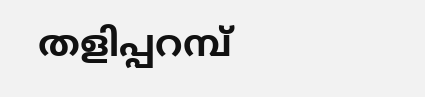തളിപ്പറമ്പ്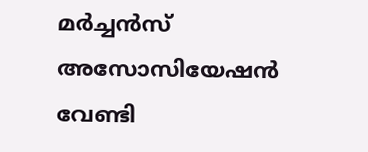മര്‍ച്ചന്‍സ് അസോസിയേഷന്‍ വേണ്ടി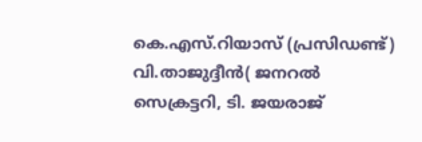കെ.എസ്.റിയാസ് (പ്രസിഡണ്ട്)
വി.താജുദ്ദീന്‍( ജനറല്‍ സെക്രട്ടറി, ടി. ജയരാജ്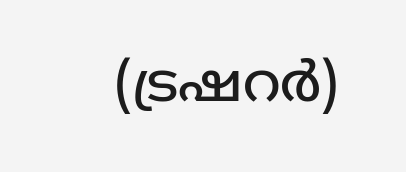(ട്രഷറര്‍)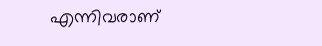എന്നിവരാണ്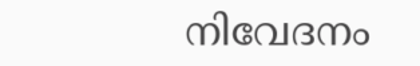നിവേദനം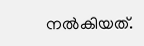നല്‍കിയത്.